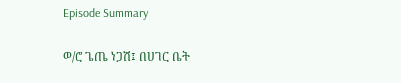Episode Summary

ወ/ሮ ጌጤ ነጋሽ፤ በሀገር ቤት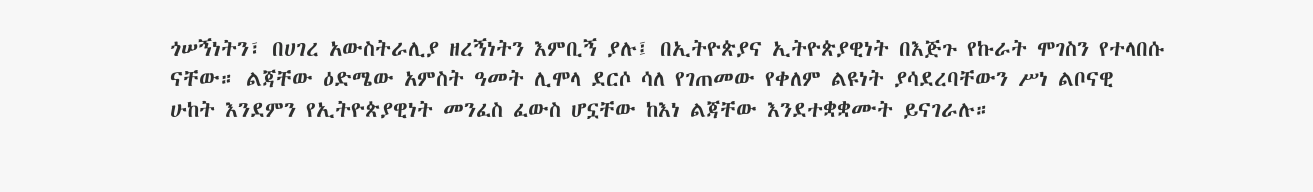ጎሠኝነትን፣ በሀገረ አውስትራሊያ ዘረኝነትን እምቢኝ ያሉ፤ በኢትዮጵያና ኢትዮጵያዊነት በእጅጉ የኩራት ሞገስን የተላበሱ ናቸው። ልጃቸው ዕድሜው አምስት ዓመት ሊሞላ ደርሶ ሳለ የገጠመው የቀለም ልዩነት ያሳደረባቸውን ሥነ ልቦናዊ ሁከት እንደምን የኢትዮጵያዊነት መንፈስ ፈውስ ሆኗቸው ከእነ ልጃቸው እንደተቋቋሙት ይናገራሉ።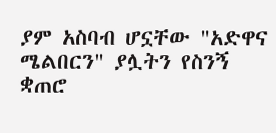ያም አስባብ ሆኗቸው "አድዋና ሜልበርን" ያሏትን የስንኝ ቋጠሮ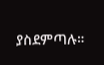ያስደምጣሉ።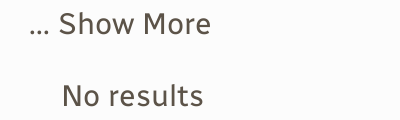... Show More

    No results